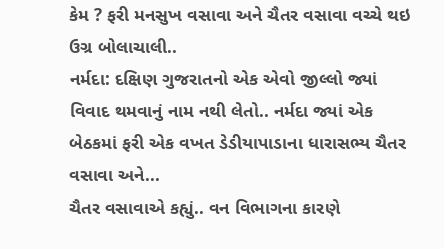કેમ ? ફરી મનસુખ વસાવા અને ચૈતર વસાવા વચ્ચે થઇ ઉગ્ર બોલાચાલી..
નર્મદા: દક્ષિણ ગુજરાતનો એક એવો જીલ્લો જ્યાં વિવાદ થમવાનું નામ નથી લેતો.. નર્મદા જ્યાં એક બેઠકમાં ફરી એક વખત ડેડીયાપાડાના ધારાસભ્ય ચૈતર વસાવા અને...
ચૈતર વસાવાએ કહ્યું.. વન વિભાગના કારણે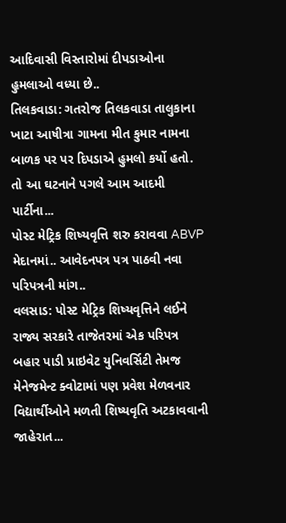આદિવાસી વિસ્તારોમાં દીપડાઓના હુમલાઓ વધ્યા છે..
તિલકવાડા: ગતરોજ તિલકવાડા તાલુકાના ખાટા આષીત્રા ગામના મીત કુમાર નામના બાળક પર પર દિપડાએ હુમલો કર્યો હતો. તો આ ઘટનાને પગલે આમ આદમી પાર્ટીના...
પોસ્ટ મેટ્રિક શિષ્યવૃત્તિ શરુ કરાવવા ABVP મેદાનમાં.. આવેદનપત્ર પત્ર પાઠવી નવા પરિપત્રની માંગ..
વલસાડ: પોસ્ટ મેટ્રિક શિષ્યવૃત્તિને લઈને રાજ્ય સરકારે તાજેતરમાં એક પરિપત્ર બહાર પાડી પ્રાઇવેટ યુનિવર્સિટી તેમજ મેનેજમેન્ટ ક્વોટામાં પણ પ્રવેશ મેળવનાર વિદ્યાર્થીઓને મળતી શિષ્યવૃતિ અટકાવવાની જાહેરાત...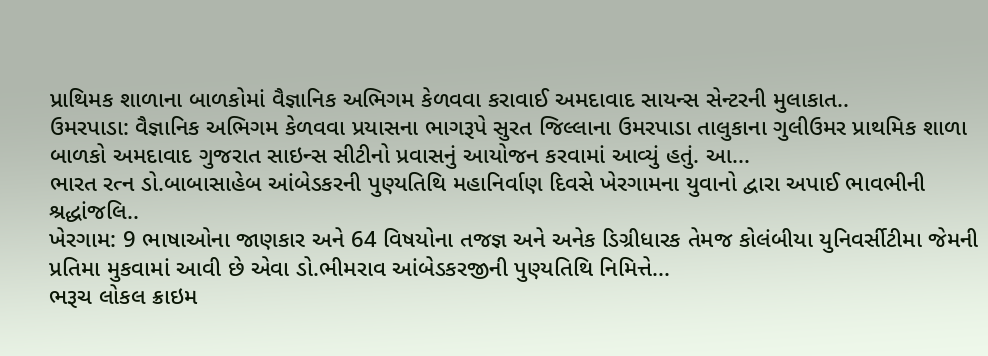પ્રાથિમક શાળાના બાળકોમાં વૈજ્ઞાનિક અભિગમ કેળવવા કરાવાઈ અમદાવાદ સાયન્સ સેન્ટરની મુલાકાત..
ઉમરપાડા: વૈજ્ઞાનિક અભિગમ કેળવવા પ્રયાસના ભાગરૂપે સુરત જિલ્લાના ઉમરપાડા તાલુકાના ગુલીઉમર પ્રાથમિક શાળા બાળકો અમદાવાદ ગુજરાત સાઇન્સ સીટીનો પ્રવાસનું આયોજન કરવામાં આવ્યું હતું. આ...
ભારત રત્ન ડો.બાબાસાહેબ આંબેડકરની પુણ્યતિથિ મહાનિર્વાણ દિવસે ખેરગામના યુવાનો દ્વારા અપાઈ ભાવભીની શ્રદ્ધાંજલિ..
ખેરગામ: 9 ભાષાઓના જાણકાર અને 64 વિષયોના તજજ્ઞ અને અનેક ડિગ્રીધારક તેમજ કોલંબીયા યુનિવર્સીટીમા જેમની પ્રતિમા મુકવામાં આવી છે એવા ડો.ભીમરાવ આંબેડકરજીની પુણ્યતિથિ નિમિત્તે...
ભરૂચ લોકલ ક્રાઇમ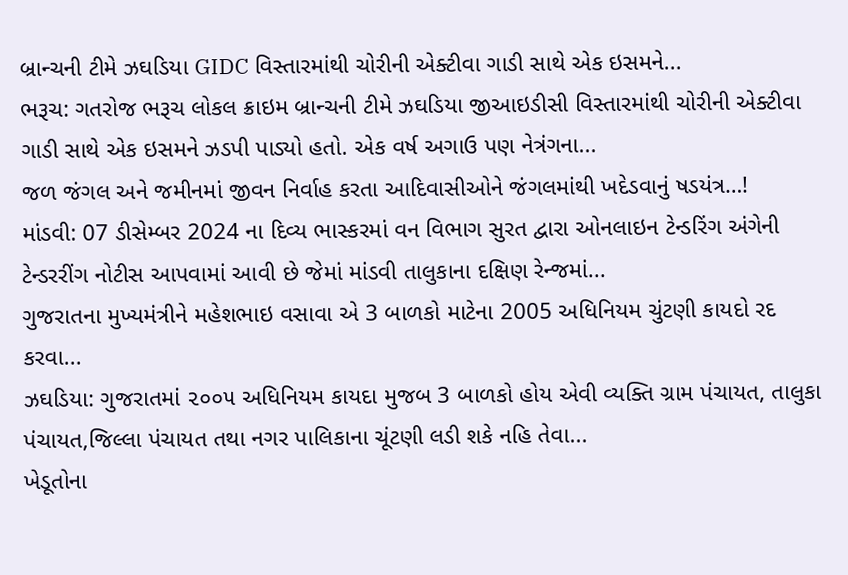બ્રાન્ચની ટીમે ઝઘડિયા GIDC વિસ્તારમાંથી ચોરીની એક્ટીવા ગાડી સાથે એક ઇસમને...
ભરૂચ: ગતરોજ ભરૂચ લોકલ ક્રાઇમ બ્રાન્ચની ટીમે ઝઘડિયા જીઆઇડીસી વિસ્તારમાંથી ચોરીની એક્ટીવા ગાડી સાથે એક ઇસમને ઝડપી પાડ્યો હતો. એક વર્ષ અગાઉ પણ નેત્રંગના...
જળ જંગલ અને જમીનમાં જીવન નિર્વાહ કરતા આદિવાસીઓને જંગલમાંથી ખદેડવાનું ષડયંત્ર…!
માંડવી: 07 ડીસેમ્બર 2024 ના દિવ્ય ભાસ્કરમાં વન વિભાગ સુરત દ્વારા ઓનલાઇન ટેન્ડરિંગ અંગેની ટેન્ડરરીંગ નોટીસ આપવામાં આવી છે જેમાં માંડવી તાલુકાના દક્ષિણ રેન્જમાં...
ગુજરાતના મુખ્યમંત્રીને મહેશભાઇ વસાવા એ 3 બાળકો માટેના 2005 અધિનિયમ ચુંટણી કાયદો રદ કરવા...
ઝઘડિયા: ગુજરાતમાં ૨૦૦૫ અધિનિયમ કાયદા મુજબ 3 બાળકો હોય એવી વ્યક્તિ ગ્રામ પંચાયત, તાલુકા પંચાયત,જિલ્લા પંચાયત તથા નગર પાલિકાના ચૂંટણી લડી શકે નહિ તેવા...
ખેડૂતોના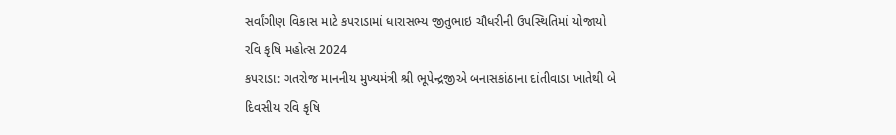સર્વાંગીણ વિકાસ માટે કપરાડામાં ધારાસભ્ય જીતુભાઇ ચૌધરીની ઉપસ્થિતિમાં યોજાયો રવિ કૃષિ મહોત્સ 2024
કપરાડા: ગતરોજ માનનીય મુખ્યમંત્રી શ્રી ભૂપેન્દ્રજીએ બનાસકાંઠાના દાંતીવાડા ખાતેથી બે દિવસીય રવિ કૃષિ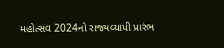મહોત્સવ 2024નો રાજ્યવ્યાપી પ્રારંભ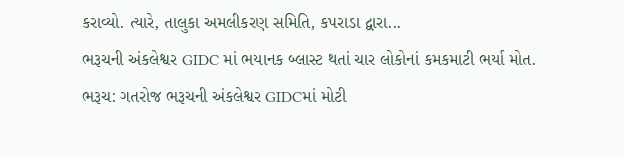કરાવ્યો. ત્યારે, તાલુકા અમલીકરણ સમિતિ, કપરાડા દ્વારા...
ભરૂચની અંકલેશ્વર GIDC માં ભયાનક બ્લાસ્ટ થતાં ચાર લોકોનાં કમકમાટી ભર્યા મોત.
ભરૂચ: ગતરોજ ભરૂચની અંકલેશ્વર GIDCમાં મોટી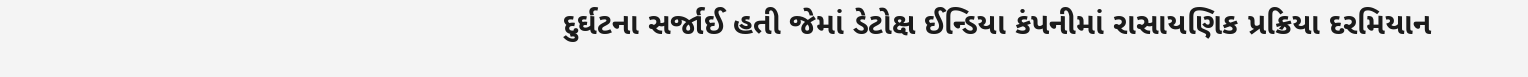દુર્ઘટના સર્જાઈ હતી જેમાં ડેટોક્ષ ઈન્ડિયા કંપનીમાં રાસાયણિક પ્રક્રિયા દરમિયાન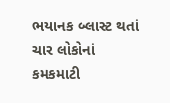ભયાનક બ્લાસ્ટ થતાં ચાર લોકોનાં કમકમાટી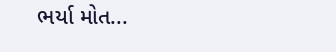ભર્યા મોત...